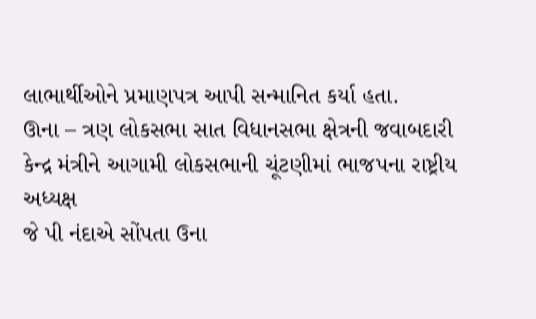લાભાર્થીઓને પ્રમાણપત્ર આપી સન્માનિત કર્યા હતા.
ઊના – ત્રણ લોકસભા સાત વિધાનસભા ક્ષેત્રની જવાબદારી કેન્દ્ર મંત્રીને આગામી લોકસભાની ચૂંટણીમાં ભાજપના રાષ્ટ્રીય અધ્યક્ષ
જે પી નંદાએ સોંપતા ઉના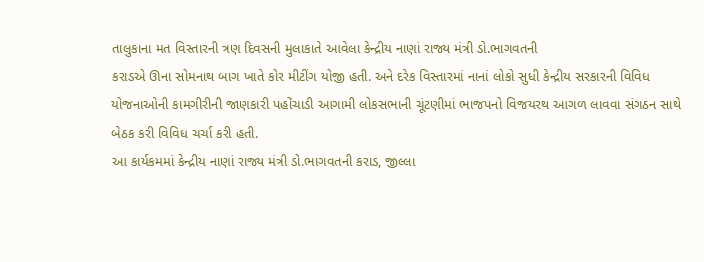તાલુકાના મત વિસ્તારની ત્રણ દિવસની મુલાકાતે આવેલા કેન્દ્રીય નાણાં રાજ્ય મંત્રી ડો.ભાગવતની
કરાડએ ઊના સોમનાથ બાગ ખાતે કોર મીટીંગ યોજી હતી. અને દરેક વિસ્તારમાં નાનાં લોકો સુધી કેન્દ્રીય સરકારની વિવિધ
યોજનાઓની કામગીરીની જાણકારી પહોંચાડી આગામી લોકસભાની ચૂંટણીમાં ભાજપનો વિજયરથ આગળ લાવવા સંગઠન સાથે
બેઠક કરી વિવિધ ચર્ચા કરી હતી.
આ કાર્યકમમાં કેન્દ્રીય નાણાં રાજ્ય મંત્રી ડો.ભાગવતની કરાડ, જીલ્લા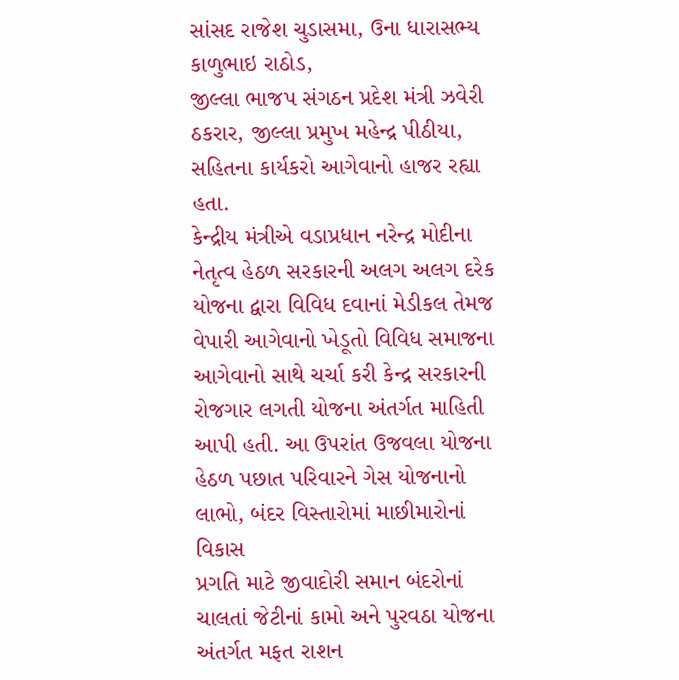સાંસદ રાજેશ ચુડાસમા, ઉના ધારાસભ્ય કાળુભાઇ રાઠોડ,
જીલ્લા ભાજપ સંગઠન પ્રદેશ મંત્રી ઝવેરી ઠકરાર, જીલ્લા પ્રમુખ મહેન્દ્ર પીઠીયા, સહિતના કાર્યકરો આગેવાનો હાજર રહ્યા હતા.
કેન્દ્રીય મંત્રીએ વડાપ્રધાન નરેન્દ્ર મોદીના નેતૃત્વ હેઠળ સરકારની અલગ અલગ દરેક યોજના દ્વારા વિવિધ દવાનાં મેડીકલ તેમજ
વેપારી આગેવાનો ખેડૂતો વિવિધ સમાજના આગેવાનો સાથે ચર્ચા કરી કેન્દ્ર સરકારની રોજગાર લગતી યોજના અંતર્ગત માહિતી
આપી હતી. આ ઉપરાંત ઉજવલા યોજના હેઠળ પછાત પરિવારને ગેસ યોજનાનો લાભો, બંદર વિસ્તારોમાં માછીમારોનાં વિકાસ
પ્રગતિ માટે જીવાદોરી સમાન બંદરોનાં ચાલતાં જેટીનાં કામો અને પુરવઠા યોજના અંતર્ગત મફત રાશન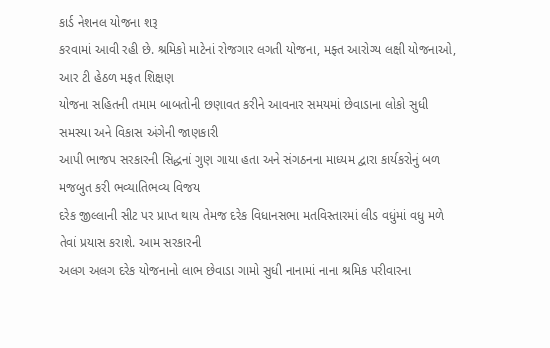કાર્ડ નેશનલ યોજના શરૂ
કરવામાં આવી રહી છે. શ્રમિકો માટેનાં રોજગાર લગતી યોજના, મફ્ત આરોગ્ય લક્ષી યોજનાઓ, આર ટી હેઠળ મફત શિક્ષણ
યોજના સહિતની તમામ બાબતોની છણાવત કરીને આવનાર સમયમાં છેવાડાના લોકો સુધી સમસ્યા અને વિકાસ અંગેની જાણકારી
આપી ભાજપ સરકારની સિદ્ધનાં ગુણ ગાયા હતા અને સંગઠનના માધ્યમ દ્વારા કાર્યકરોનું બળ મજબુત કરી ભવ્યાતિભવ્ય વિજય
દરેક જીલ્લાની સીટ પર પ્રાપ્ત થાય તેમજ દરેક વિધાનસભા મતવિસ્તારમાં લીડ વધુંમાં વધુ મળે તેવાં પ્રયાસ કરાશે. આમ સરકારની
અલગ અલગ દરેક યોજનાનો લાભ છેવાડા ગામો સુધી નાનામાં નાના શ્રમિક પરીવારના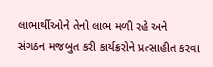લાભાર્થીઓને તેનો લાભ મળી રહે અને
સંગઠન મજબુત કરી કાર્યક્રરોને પ્રત્સાહીત કરવા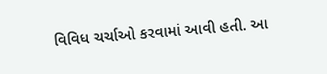વિવિધ ચર્ચાઓ કરવામાં આવી હતી. આ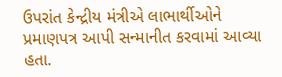ઉપરાંત કેન્દ્રીય મંત્રીએ લાભાર્થીઓને
પ્રમાણપત્ર આપી સન્માનીત કરવામાં આવ્યા હતા.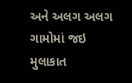અને અલગ અલગ ગામોમાં જઇ મુલાકાત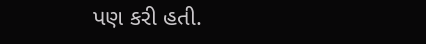પણ કરી હતી.